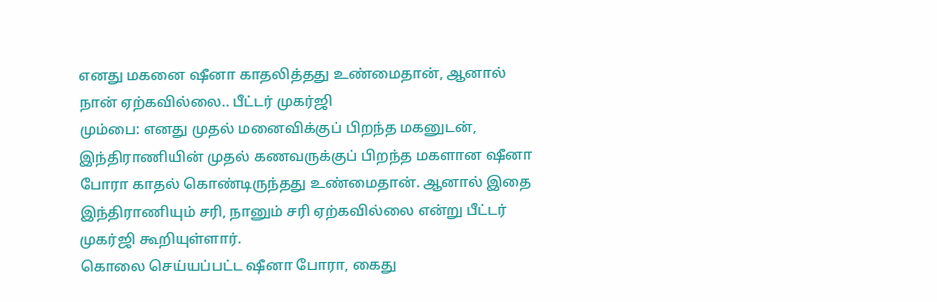எனது மகனை ஷீனா காதலித்தது உண்மைதான், ஆனால் நான் ஏற்கவில்லை.. பீட்டர் முகர்ஜி
மும்பை: எனது முதல் மனைவிக்குப் பிறந்த மகனுடன், இந்திராணியின் முதல் கணவருக்குப் பிறந்த மகளான ஷீனா போரா காதல் கொண்டிருந்தது உண்மைதான். ஆனால் இதை இந்திராணியும் சரி, நானும் சரி ஏற்கவில்லை என்று பீட்டர் முகர்ஜி கூறியுள்ளார்.
கொலை செய்யப்பட்ட ஷீனா போரா, கைது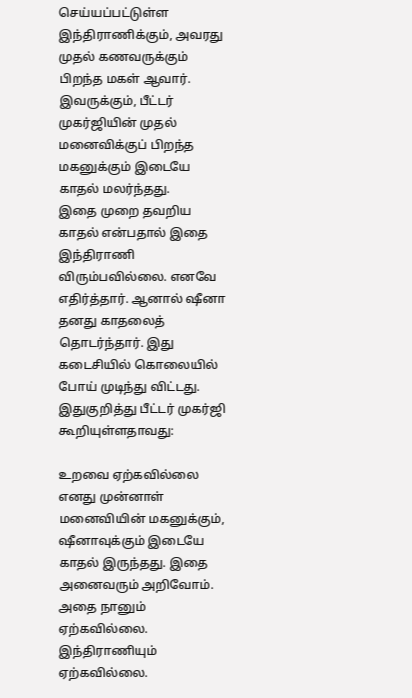செய்யப்பட்டுள்ள இந்திராணிக்கும், அவரது முதல் கணவருக்கும் பிறந்த மகள் ஆவார். இவருக்கும், பீட்டர் முகர்ஜியின் முதல் மனைவிக்குப் பிறந்த மகனுக்கும் இடையே காதல் மலர்ந்தது.
இதை முறை தவறிய காதல் என்பதால் இதை இந்திராணி விரும்பவில்லை. எனவே எதிர்த்தார். ஆனால் ஷீனா தனது காதலைத் தொடர்ந்தார். இது கடைசியில் கொலையில் போய் முடிந்து விட்டது.
இதுகுறித்து பீட்டர் முகர்ஜி கூறியுள்ளதாவது:

உறவை ஏற்கவில்லை
எனது முன்னாள் மனைவியின் மகனுக்கும், ஷீனாவுக்கும் இடையே காதல் இருந்தது. இதை அனைவரும் அறிவோம். அதை நானும் ஏற்கவில்லை. இந்திராணியும் ஏற்கவில்லை.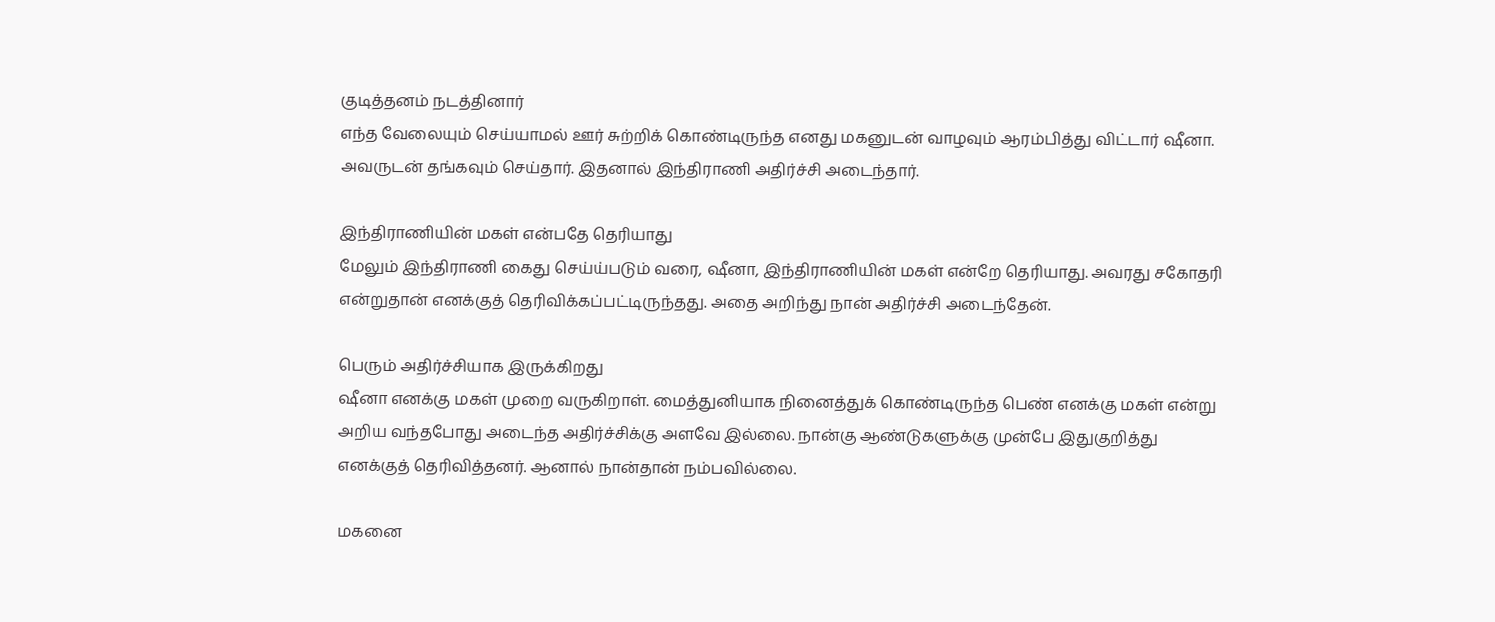குடித்தனம் நடத்தினார்
எந்த வேலையும் செய்யாமல் ஊர் சுற்றிக் கொண்டிருந்த எனது மகனுடன் வாழவும் ஆரம்பித்து விட்டார் ஷீனா. அவருடன் தங்கவும் செய்தார். இதனால் இந்திராணி அதிர்ச்சி அடைந்தார்.

இந்திராணியின் மகள் என்பதே தெரியாது
மேலும் இந்திராணி கைது செய்ய்படும் வரை, ஷீனா, இந்திராணியின் மகள் என்றே தெரியாது. அவரது சகோதரி என்றுதான் எனக்குத் தெரிவிக்கப்பட்டிருந்தது. அதை அறிந்து நான் அதிர்ச்சி அடைந்தேன்.

பெரும் அதிர்ச்சியாக இருக்கிறது
ஷீனா எனக்கு மகள் முறை வருகிறாள். மைத்துனியாக நினைத்துக் கொண்டிருந்த பெண் எனக்கு மகள் என்று அறிய வந்தபோது அடைந்த அதிர்ச்சிக்கு அளவே இல்லை. நான்கு ஆண்டுகளுக்கு முன்பே இதுகுறித்து எனக்குத் தெரிவித்தனர். ஆனால் நான்தான் நம்பவில்லை.

மகனை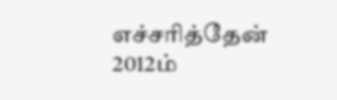எச்சரித்தேன்
2012ம்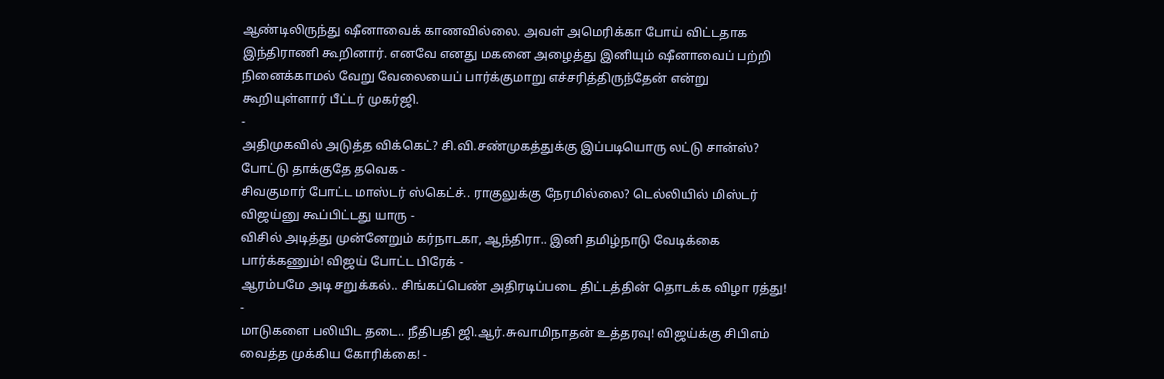ஆண்டிலிருந்து ஷீனாவைக் காணவில்லை. அவள் அமெரிக்கா போய் விட்டதாக இந்திராணி கூறினார். எனவே எனது மகனை அழைத்து இனியும் ஷீனாவைப் பற்றி நினைக்காமல் வேறு வேலையைப் பார்க்குமாறு எச்சரித்திருந்தேன் என்று கூறியுள்ளார் பீட்டர் முகர்ஜி.
-
அதிமுகவில் அடுத்த விக்கெட்? சி.வி.சண்முகத்துக்கு இப்படியொரு லட்டு சான்ஸ்? போட்டு தாக்குதே தவெக -
சிவகுமார் போட்ட மாஸ்டர் ஸ்கெட்ச்.. ராகுலுக்கு நேரமில்லை? டெல்லியில் மிஸ்டர் விஜய்னு கூப்பிட்டது யாரு -
விசில் அடித்து முன்னேறும் கர்நாடகா, ஆந்திரா.. இனி தமிழ்நாடு வேடிக்கை பார்க்கணும்! விஜய் போட்ட பிரேக் -
ஆரம்பமே அடி சறுக்கல்.. சிங்கப்பெண் அதிரடிப்படை திட்டத்தின் தொடக்க விழா ரத்து! -
மாடுகளை பலியிட தடை.. நீதிபதி ஜி.ஆர்.சுவாமிநாதன் உத்தரவு! விஜய்க்கு சிபிஎம் வைத்த முக்கிய கோரிக்கை! -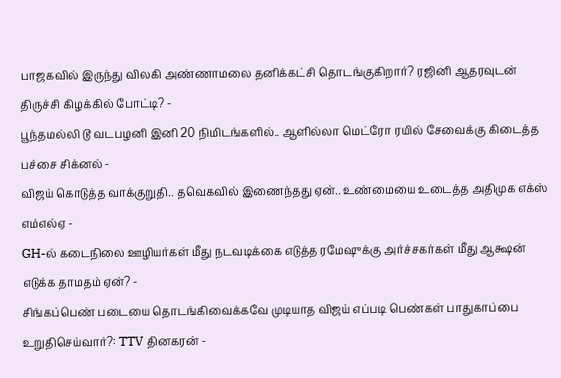பாஜகவில் இருந்து விலகி அண்ணாமலை தனிக்கட்சி தொடங்குகிறார்? ரஜினி ஆதரவுடன் திருச்சி கிழக்கில் போட்டி? -
பூந்தமல்லி டூ வடபழனி இனி 20 நிமிடங்களில்.. ஆளில்லா மெட்ரோ ரயில் சேவைக்கு கிடைத்த பச்சை சிக்னல் -
விஜய் கொடுத்த வாக்குறுதி.. தவெகவில் இணைந்தது ஏன்.. உண்மையை உடைத்த அதிமுக எக்ஸ் எம்எல்ஏ -
GH-ல் கடைநிலை ஊழியர்கள் மீது நடவடிக்கை எடுத்த ரமேஷுக்கு அர்ச்சகர்கள் மீது ஆக்ஷன் எடுக்க தாமதம் ஏன்? -
சிங்கப்பெண் படையை தொடங்கிவைக்கவே முடியாத விஜய் எப்படி பெண்கள் பாதுகாப்பை உறுதிசெய்வார்?: TTV தினகரன் -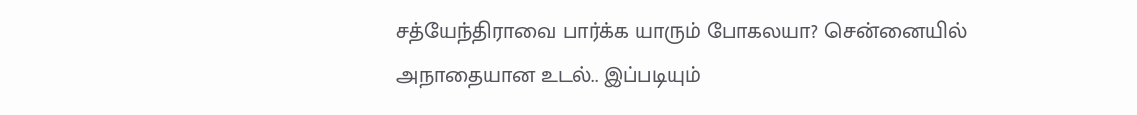சத்யேந்திராவை பார்க்க யாரும் போகலயா? சென்னையில் அநாதையான உடல்.. இப்படியும்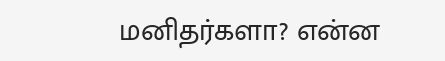மனிதர்களா? என்ன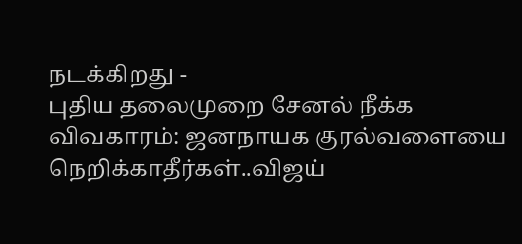நடக்கிறது -
புதிய தலைமுறை சேனல் நீக்க விவகாரம்: ஜனநாயக குரல்வளையை நெறிக்காதீர்கள்..விஜய்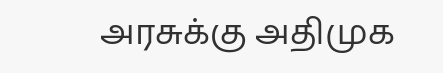அரசுக்கு அதிமுக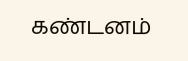கண்டனம்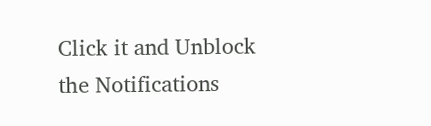Click it and Unblock the Notifications